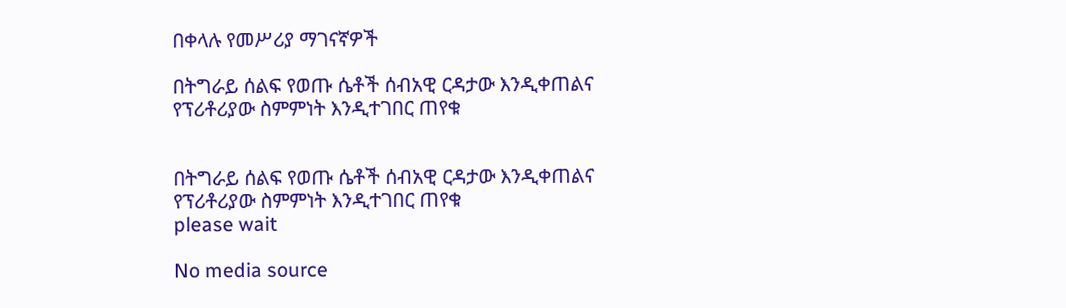በቀላሉ የመሥሪያ ማገናኛዎች

በትግራይ ሰልፍ የወጡ ሴቶች ሰብአዊ ርዳታው እንዲቀጠልና የፕሪቶሪያው ስምምነት እንዲተገበር ጠየቁ


በትግራይ ሰልፍ የወጡ ሴቶች ሰብአዊ ርዳታው እንዲቀጠልና የፕሪቶሪያው ስምምነት እንዲተገበር ጠየቁ
please wait

No media source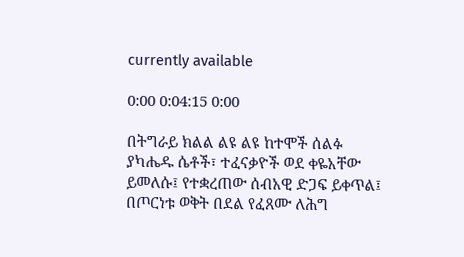currently available

0:00 0:04:15 0:00

በትግራይ ክልል ልዩ ልዩ ከተሞች ሰልፉ ያካሔዱ ሴቶች፣ ተፈናቃዮች ወደ ቀዬአቸው ይመለሱ፤ የተቋረጠው ሰብአዊ ድጋፍ ይቀጥል፤ በጦርነቱ ወቅት በደል የፈጸሙ ለሕግ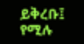ይቅረቡ፤ የሚሉ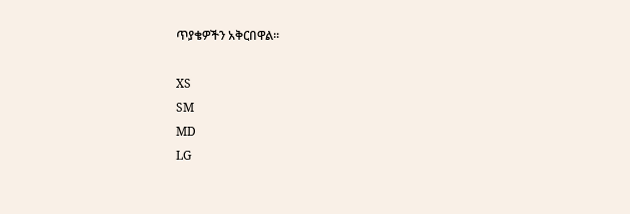ጥያቄዎችን አቅርበዋል፡፡

XS
SM
MD
LG